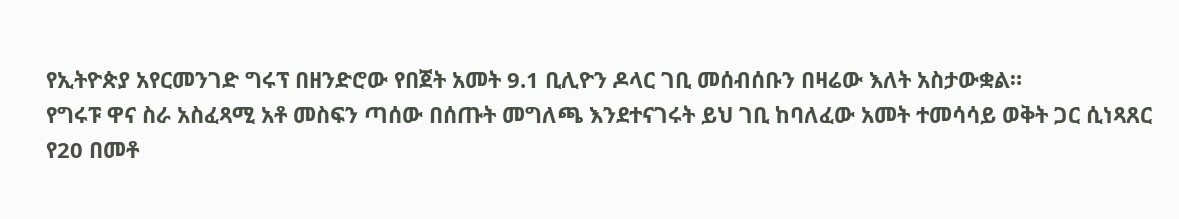የኢትዮጵያ አየርመንገድ ግሩፕ በዘንድሮው የበጀት አመት 9.1 ቢሊዮን ዶላር ገቢ መሰብሰቡን በዛሬው እለት አስታውቋል።
የግሩፑ ዋና ስራ አስፈጻሚ አቶ መስፍን ጣሰው በሰጡት መግለጫ እንደተናገሩት ይህ ገቢ ከባለፈው አመት ተመሳሳይ ወቅት ጋር ሲነጻጸር የ20 በመቶ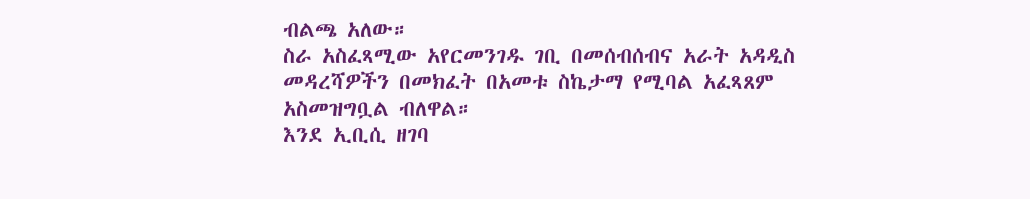ብልጫ አለው።
ስራ አስፈጻሚው አየርመንገዱ ገቢ በመሰብሰብና አራት አዳዲስ መዳረሻዎችን በመክፈት በአመቱ ስኬታማ የሚባል አፈጻጸም አስመዝግቧል ብለዋል።
እንደ ኢቢሲ ዘገባ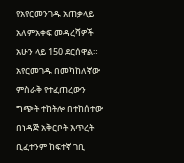የአየርመንገዱ አጠቃላይ አለምአቀፍ መዳረሻዎች አሁን ላይ 150 ደርሰዋል።
አየርመገዱ በመካከለኛው ምስራቅ የተፈጠረውን ግጭት ተከትሎ በተከሰተው በነዳጅ አቅርቦት እጥረት ቢፈተንም ከፍተኛ ገቢ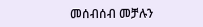መሰብሰብ መቻሉን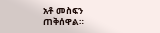አቶ መስፍን ጠቅሰዋል።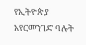የኢትዮጵያ አየርመንገድ ባሉት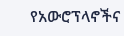የአውሮፕላኖችና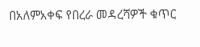በአለምአቀፍ የበረራ መዳረሻዎች ቁጥር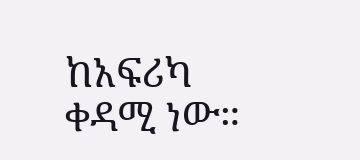ከአፍሪካ ቀዳሚ ነው።